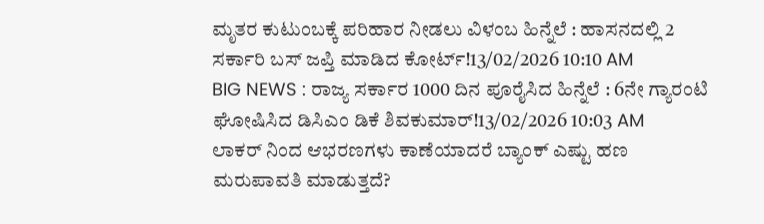ಮೃತರ ಕುಟುಂಬಕ್ಕೆ ಪರಿಹಾರ ನೀಡಲು ವಿಳಂಬ ಹಿನ್ನೆಲೆ : ಹಾಸನದಲ್ಲಿ 2 ಸರ್ಕಾರಿ ಬಸ್ ಜಪ್ತಿ ಮಾಡಿದ ಕೋರ್ಟ್!13/02/2026 10:10 AM
BIG NEWS : ರಾಜ್ಯ ಸರ್ಕಾರ 1000 ದಿನ ಪೂರೈಸಿದ ಹಿನ್ನೆಲೆ : 6ನೇ ಗ್ಯಾರಂಟಿ ಘೋಷಿಸಿದ ಡಿಸಿಎಂ ಡಿಕೆ ಶಿವಕುಮಾರ್!13/02/2026 10:03 AM
ಲಾಕರ್ ನಿಂದ ಆಭರಣಗಳು ಕಾಣೆಯಾದರೆ ಬ್ಯಾಂಕ್ ಎಷ್ಟು ಹಣ ಮರುಪಾವತಿ ಮಾಡುತ್ತದೆ?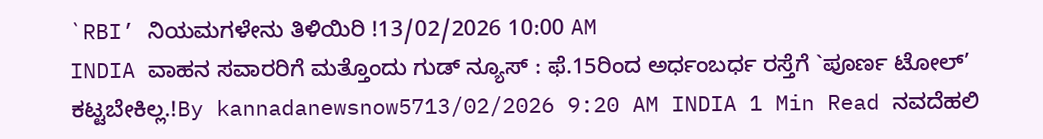`RBI’ ನಿಯಮಗಳೇನು ತಿಳಿಯಿರಿ !13/02/2026 10:00 AM
INDIA ವಾಹನ ಸವಾರರಿಗೆ ಮತ್ತೊಂದು ಗುಡ್ ನ್ಯೂಸ್ : ಫೆ.15ರಿಂದ ಅರ್ಧಂಬರ್ಧ ರಸ್ತೆಗೆ `ಪೂರ್ಣ ಟೋಲ್’ ಕಟ್ಟಬೇಕಿಲ್ಲ.!By kannadanewsnow5713/02/2026 9:20 AM INDIA 1 Min Read ನವದೆಹಲಿ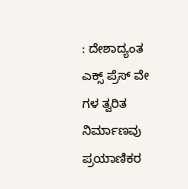: ದೇಶಾದ್ಯಂತ ಎಕ್ಸ್ ಪ್ರೆಸ್ ವೇ ಗಳ ತ್ವರಿತ ನಿರ್ಮಾಣವು ಪ್ರಯಾಣಿಕರ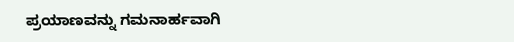ಪ್ರಯಾಣವನ್ನು ಗಮನಾರ್ಹವಾಗಿ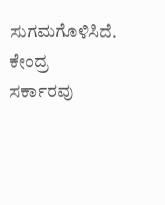ಸುಗಮಗೊಳಿಸಿದೆ. ಕೇಂದ್ರ ಸರ್ಕಾರವು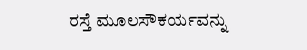ರಸ್ತೆ ಮೂಲಸೌಕರ್ಯವನ್ನು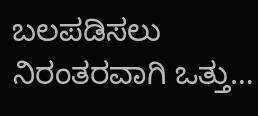ಬಲಪಡಿಸಲು ನಿರಂತರವಾಗಿ ಒತ್ತು…